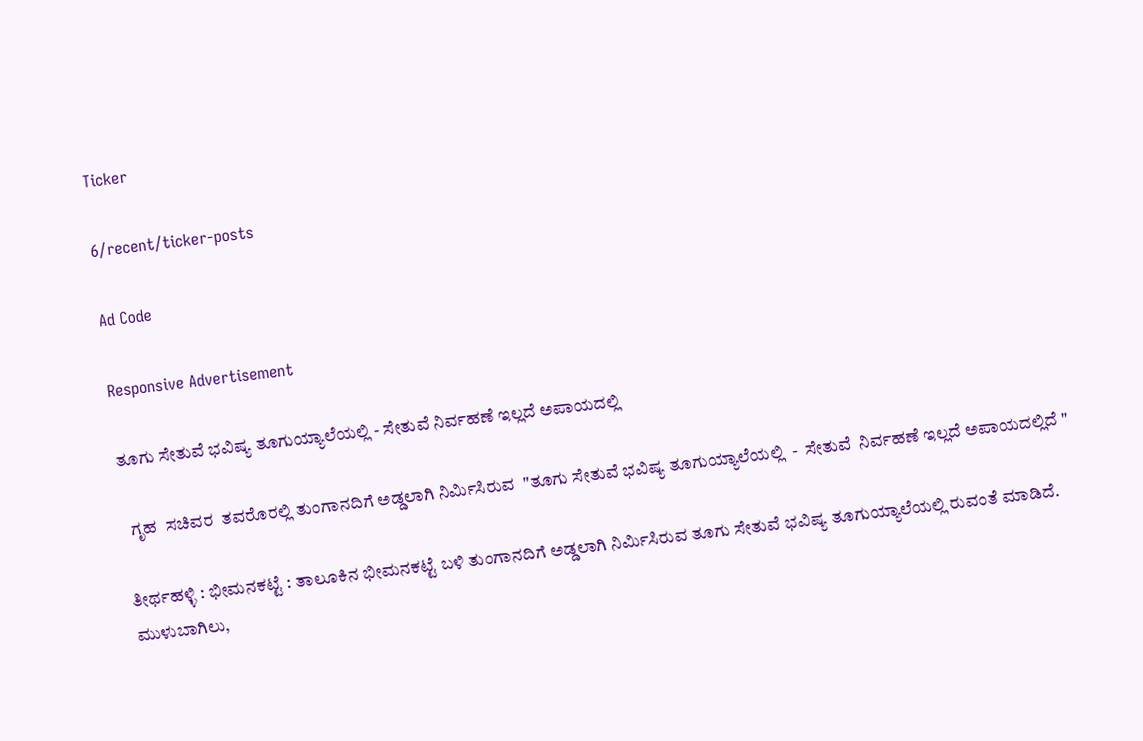Ticker

6/recent/ticker-posts

Ad Code

Responsive Advertisement

ತೂಗು ಸೇತುವೆ ಭವಿಷ್ಯ ತೂಗುಯ್ಯಾಲೆಯಲ್ಲಿ - ಸೇತುವೆ ನಿರ್ವಹಣೆ ಇಲ್ಲದೆ ಅಪಾಯದಲ್ಲಿ

  ಗೃಹ  ಸಚಿವರ  ತವರೊರಲ್ಲಿ ತುಂಗಾನದಿಗೆ ಅಡ್ಡಲಾಗಿ ನಿರ್ಮಿಸಿರುವ  "ತೂಗು ಸೇತುವೆ ಭವಿಷ್ಯ ತೂಗುಯ್ಯಾಲೆಯಲ್ಲಿ  -  ಸೇತುವೆ  ನಿರ್ವಹಣೆ ಇಲ್ಲದೆ ಅಪಾಯದಲ್ಲಿದೆ "

ತೀರ್ಥಹಳ್ಳಿ : ಭೀಮನಕಟ್ಟೆ : ತಾಲೂಕಿನ ಭೀಮನಕಟ್ಟೆ ಬಳಿ ತುಂಗಾನದಿಗೆ ಅಡ್ಡಲಾಗಿ ನಿರ್ಮಿಸಿರುವ ತೂಗು ಸೇತುವೆ ಭವಿಷ್ಯ ತೂಗುಯ್ಯಾಲೆಯಲ್ಲಿ ರುವಂತೆ ಮಾಡಿದೆ. ಮುಳುಬಾಗಿಲು,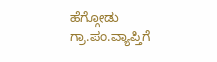ಹೆಗ್ಗೋಡು ಗ್ರಾ.ಪಂ.ವ್ಯಾಪ್ತಿಗೆ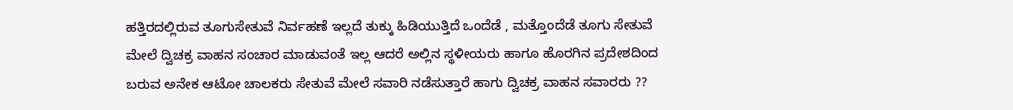ಹತ್ತಿರದಲ್ಲಿರುವ ತೂಗುಸೇತುವೆ ನಿರ್ವಹಣೆ ಇಲ್ಲದೆ ತುಕ್ಕು ಹಿಡಿಯುತ್ತಿದೆ ಒಂದೆಡೆ , ಮತ್ತೊಂದೆಡೆ ತೂಗು ಸೇತುವೆ ಮೇಲೆ ದ್ವಿಚಕ್ರ ವಾಹನ ಸಂಚಾರ ಮಾಡುವಂತೆ ಇಲ್ಲ ಆದರೆ ಅಲ್ಲಿನ ಸ್ಥಳೀಯರು ಹಾಗೂ ಹೊರಗಿನ ಪ್ರದೇಶದಿಂದ ಬರುವ ಅನೇಕ ಆಟೋ ಚಾಲಕರು ಸೇತುವೆ ಮೇಲೆ ಸವಾರಿ ನಡೆಸುತ್ತಾರೆ ಹಾಗು ದ್ವಿಚಕ್ರ ವಾಹನ ಸವಾರರು ??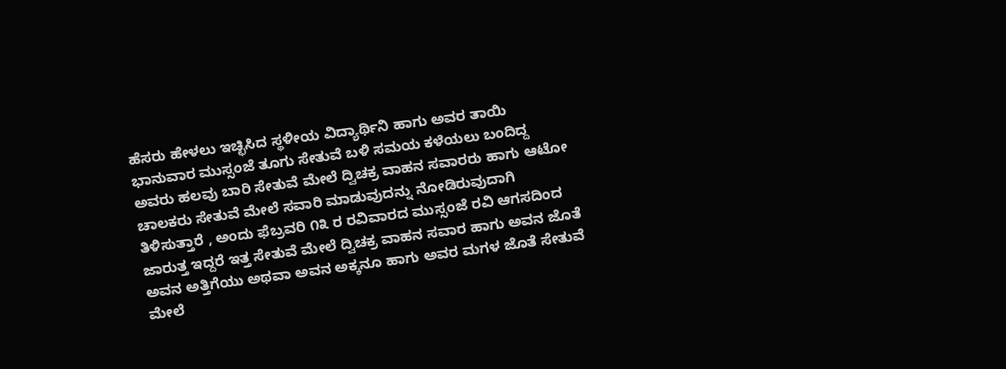ಹೆಸರು ಹೇಳಲು ಇಚ್ಛಿಸಿದ ಸ್ಥಳೀಯ ವಿದ್ಯಾರ್ಥಿನಿ ಹಾಗು ಅವರ ತಾಯಿ ಭಾನುವಾರ ಮುಸ್ಸಂಜೆ ತೂಗು ಸೇತುವೆ ಬಳಿ ಸಮಯ ಕಳೆಯಲು ಬಂದಿದ್ದ ಅವರು ಹಲವು ಬಾರಿ ಸೇತುವೆ ಮೇಲೆ ದ್ವಿಚಕ್ರ ವಾಹನ ಸವಾರರು ಹಾಗು ಆಟೋ ಚಾಲಕರು ಸೇತುವೆ ಮೇಲೆ ಸವಾರಿ ಮಾಡುವುದನ್ನು ನೋಡಿರುವುದಾಗಿ ತಿಳಿಸುತ್ತಾರೆ , ಅಂದು ಫೆಬ್ರವರಿ ೧೩ ರ ರವಿವಾರದ ಮುಸ್ಸಂಜೆ ರವಿ ಆಗಸದಿಂದ ಜಾರುತ್ತ ಇದ್ದರೆ ಇತ್ತ ಸೇತುವೆ ಮೇಲೆ ದ್ವಿಚಕ್ರ ವಾಹನ ಸವಾರ ಹಾಗು ಅವನ ಜೊತೆ ಅವನ ಅತ್ತಿಗೆಯು ಅಥವಾ ಅವನ ಅಕ್ಕನೂ ಹಾಗು ಅವರ ಮಗಳ ಜೊತೆ ಸೇತುವೆ ಮೇಲೆ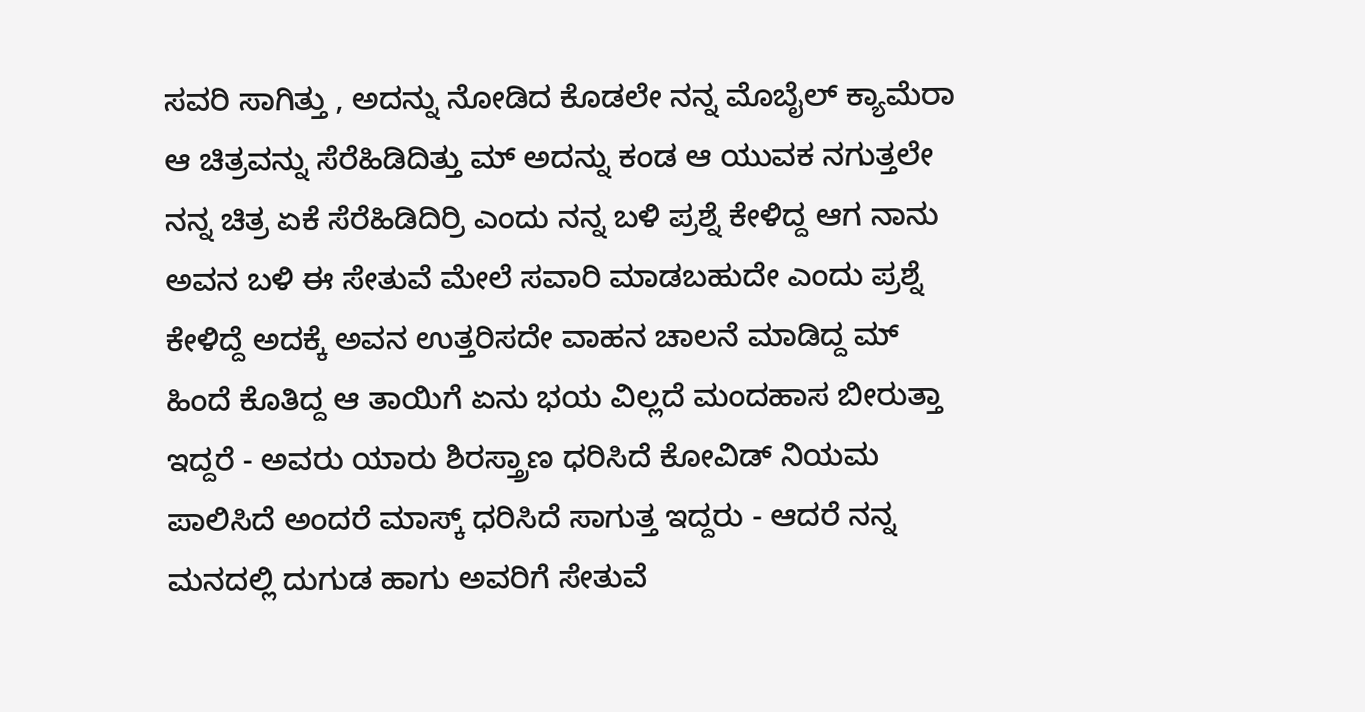ಸವರಿ ಸಾಗಿತ್ತು , ಅದನ್ನು ನೋಡಿದ ಕೊಡಲೇ ನನ್ನ ಮೊಬೈಲ್ ಕ್ಯಾಮೆರಾ ಆ ಚಿತ್ರವನ್ನು ಸೆರೆಹಿಡಿದಿತ್ತು ಮ್ ಅದನ್ನು ಕಂಡ ಆ ಯುವಕ ನಗುತ್ತಲೇ ನನ್ನ ಚಿತ್ರ ಏಕೆ ಸೆರೆಹಿಡಿದಿರ್ರಿ ಎಂದು ನನ್ನ ಬಳಿ ಪ್ರಶ್ನೆ ಕೇಳಿದ್ದ ಆಗ ನಾನು ಅವನ ಬಳಿ ಈ ಸೇತುವೆ ಮೇಲೆ ಸವಾರಿ ಮಾಡಬಹುದೇ ಎಂದು ಪ್ರಶ್ನೆ ಕೇಳಿದ್ದೆ ಅದಕ್ಕೆ ಅವನ ಉತ್ತರಿಸದೇ ವಾಹನ ಚಾಲನೆ ಮಾಡಿದ್ದ ಮ್ ಹಿಂದೆ ಕೊತಿದ್ದ ಆ ತಾಯಿಗೆ ಏನು ಭಯ ವಿಲ್ಲದೆ ಮಂದಹಾಸ ಬೀರುತ್ತಾ ಇದ್ದರೆ - ಅವರು ಯಾರು ಶಿರಸ್ತ್ರಾಣ ಧರಿಸಿದೆ ಕೋವಿಡ್ ನಿಯಮ ಪಾಲಿಸಿದೆ ಅಂದರೆ ಮಾಸ್ಕ್ ಧರಿಸಿದೆ ಸಾಗುತ್ತ ಇದ್ದರು - ಆದರೆ ನನ್ನ ಮನದಲ್ಲಿ ದುಗುಡ ಹಾಗು ಅವರಿಗೆ ಸೇತುವೆ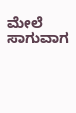ಮೇಲೆ ಸಾಗುವಾಗ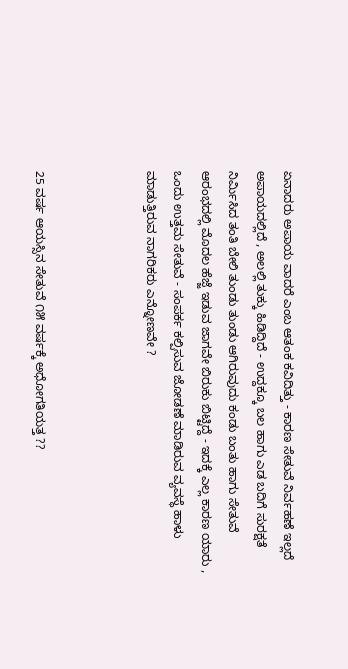ಏನಾದರು ಅಪಾಯ ವಾದರೆ ಎಂಬ ಆತಂಕ ಕವಿದಿತ್ತು - ಕಾರಣ ಸೇತುವೆ ನಿರ್ವಹಣೆ ಇಲ್ಲದೆ ಅಪಾಯದಲ್ಲಿದೆ , ಅಲಲ್ಲಿ ತುಕ್ಕು ಹಿಡಿದ್ದಿದೆ - ಉದ್ದಕ್ಕೂ ಬಲ ಹಾಗು ಎಡ ಬದಿಗೆ ಸುರಕ್ಷತೆ ನಿರ್ಮಿಸಿದ ತಂತಿ ಬೇಲಿ ತುಂಡು ತುಂಡು ಆಗಿರುವುದು ಕಂಡು ಬಂತು ಹಾಗು ಸೇತುವೆ ಆರಂಭದಲ್ಲಿ ಮೊದಲ ಹೆಜ್ಜೆ ಇಡುವ ಜಾಗವೇ ಬಿರುಕು ಬಿಟ್ಟಿದ್ದೆ - ಇದಕ್ಕೆ ಎಲ್ಲ ಕಾರಣ ಯಾರು , ಒಂದು ಉತ್ತಮ ಸೇತುವೆ - ಸಂಪರ್ಕ ಕಲ್ಪಿಸುವ ಜೋಡಣೆ ಮಾಡಿರುವ ವ್ಯವಸ್ಥೆ ಹಾಳು ಮಾಡುತ್ತಿರುವ ನಾಗರಿಕರು ಎನ್ನೋಣವೇ ?



25 ವರ್ಷ ಆಯಸ್ಸಿನ ಸೇತುವೆ ೧೫ ವರ್ಷಕ್ಕೆ ಅಧೋಗತಿಯತ್ತ ??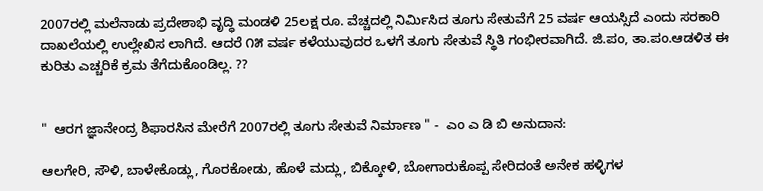2007ರಲ್ಲಿ ಮಲೆನಾಡು ಪ್ರದೇಶಾಭಿ ವೃದ್ಧಿ ಮಂಡಳಿ 25ಲಕ್ಷ ರೂ. ವೆಚ್ಚದಲ್ಲಿ ನಿರ್ಮಿಸಿದ ತೂಗು ಸೇತುವೆಗೆ 25 ವರ್ಷ ಆಯಸ್ಸಿದೆ ಎಂದು ಸರಕಾರಿ ದಾಖಲೆಯಲ್ಲಿ ಉಲ್ಲೇಖಿಸ ಲಾಗಿದೆ. ಆದರೆ ೧೫ ವರ್ಷ ಕಳೆಯುವುದರ ಒಳಗೆ ತೂಗು ಸೇತುವೆ ಸ್ಥಿತಿ ಗಂಭೀರವಾಗಿದೆ. ಜಿ.ಪಂ, ತಾ.ಪಂ.ಆಡಳಿತ ಈ ಕುರಿತು ಎಚ್ಚರಿಕೆ ಕ್ರಮ ತೆಗೆದುಕೊಂಡಿಲ್ಲ. ??


"  ಆರಗ ಜ್ಞಾನೇಂದ್ರ ಶಿಫಾರಸಿನ ಮೇರೆಗೆ 2007ರಲ್ಲಿ ತೂಗು ಸೇತುವೆ ನಿರ್ಮಾಣ " -  ಎಂ ಎ ಡಿ ಬಿ ಅನುದಾನ:

ಆಲಗೇರಿ, ಸೌಳಿ, ಬಾಳೇಕೊಡ್ಲು, ಗೊರಕೋಡು, ಹೊಳೆ ಮದ್ಲು, ಬಿಕ್ಕೋಳಿ, ಬೋಗಾರುಕೊಪ್ಪ ಸೇರಿದಂತೆ ಅನೇಕ ಹಳ್ಳಿಗಳ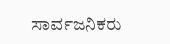ಸಾರ್ವಜನಿಕರು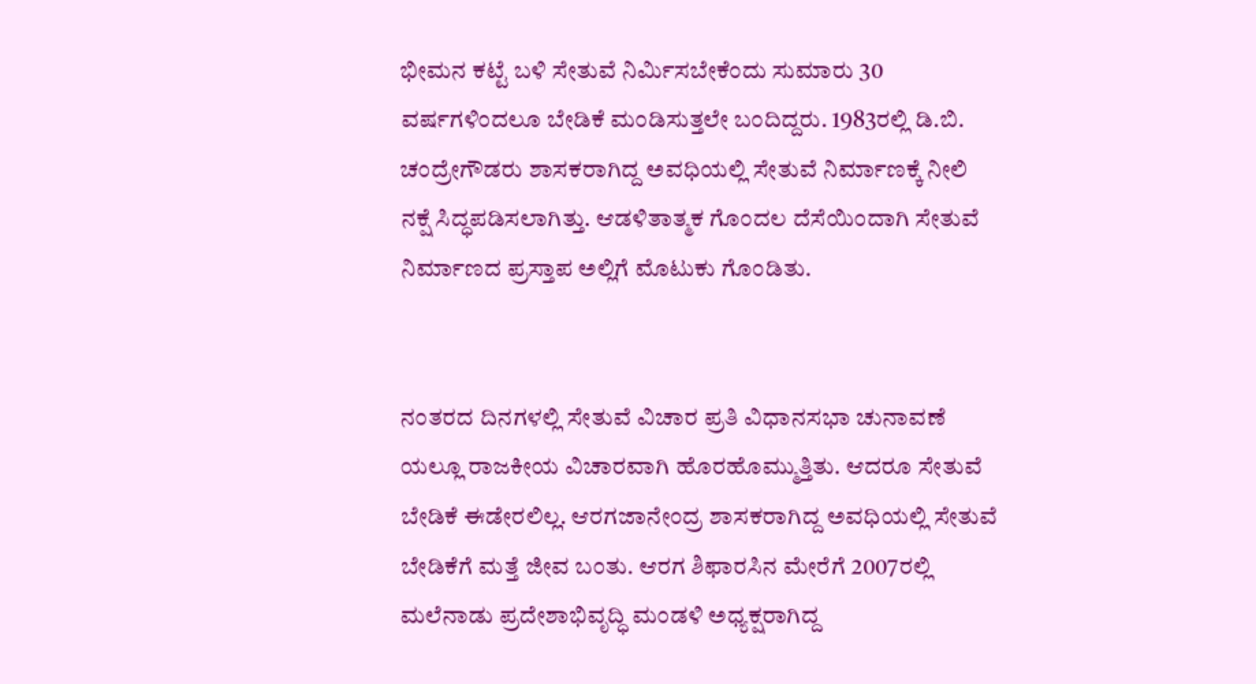ಭೀಮನ ಕಟ್ಟೆ ಬಳಿ ಸೇತುವೆ ನಿರ್ಮಿಸಬೇಕೆಂದು ಸುಮಾರು 30 ವರ್ಷಗಳಿಂದಲೂ ಬೇಡಿಕೆ ಮಂಡಿಸುತ್ತಲೇ ಬಂದಿದ್ದರು. 1983ರಲ್ಲಿ ಡಿ.ಬಿ. ಚಂದ್ರೇಗೌಡರು ಶಾಸಕರಾಗಿದ್ದ ಅವಧಿಯಲ್ಲಿ ಸೇತುವೆ ನಿರ್ಮಾಣಕ್ಕೆ ನೀಲಿ ನಕ್ಷೆ ಸಿದ್ಧಪಡಿಸಲಾಗಿತ್ತು. ಆಡಳಿತಾತ್ಮಕ ಗೊಂದಲ ದೆಸೆಯಿಂದಾಗಿ ಸೇತುವೆ ನಿರ್ಮಾಣದ ಪ್ರಸ್ತಾಪ ಅಲ್ಲಿಗೆ ಮೊಟುಕು ಗೊಂಡಿತು.


ನಂತರದ ದಿನಗಳಲ್ಲಿ ಸೇತುವೆ ವಿಚಾರ ಪ್ರತಿ ವಿಧಾನಸಭಾ ಚುನಾವಣೆ ಯಲ್ಲೂ ರಾಜಕೀಯ ವಿಚಾರವಾಗಿ ಹೊರಹೊಮ್ಮುತ್ತಿತು. ಆದರೂ ಸೇತುವೆ ಬೇಡಿಕೆ ಈಡೇರಲಿಲ್ಲ. ಆರಗಜಾನೇಂದ್ರ ಶಾಸಕರಾಗಿದ್ದ ಅವಧಿಯಲ್ಲಿ ಸೇತುವೆ ಬೇಡಿಕೆಗೆ ಮತ್ತೆ ಜೀವ ಬಂತು. ಆರಗ ಶಿಫಾರಸಿನ ಮೇರೆಗೆ 2007ರಲ್ಲಿ ಮಲೆನಾಡು ಪ್ರದೇಶಾಭಿವೃದ್ಧಿ ಮಂಡಳಿ ಅಧ್ಯಕ್ಷರಾಗಿದ್ದ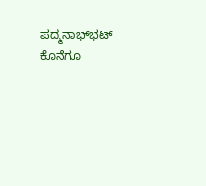ಪದ್ಮನಾಭ್‌ಭಟ್ ಕೊನೆಗೂ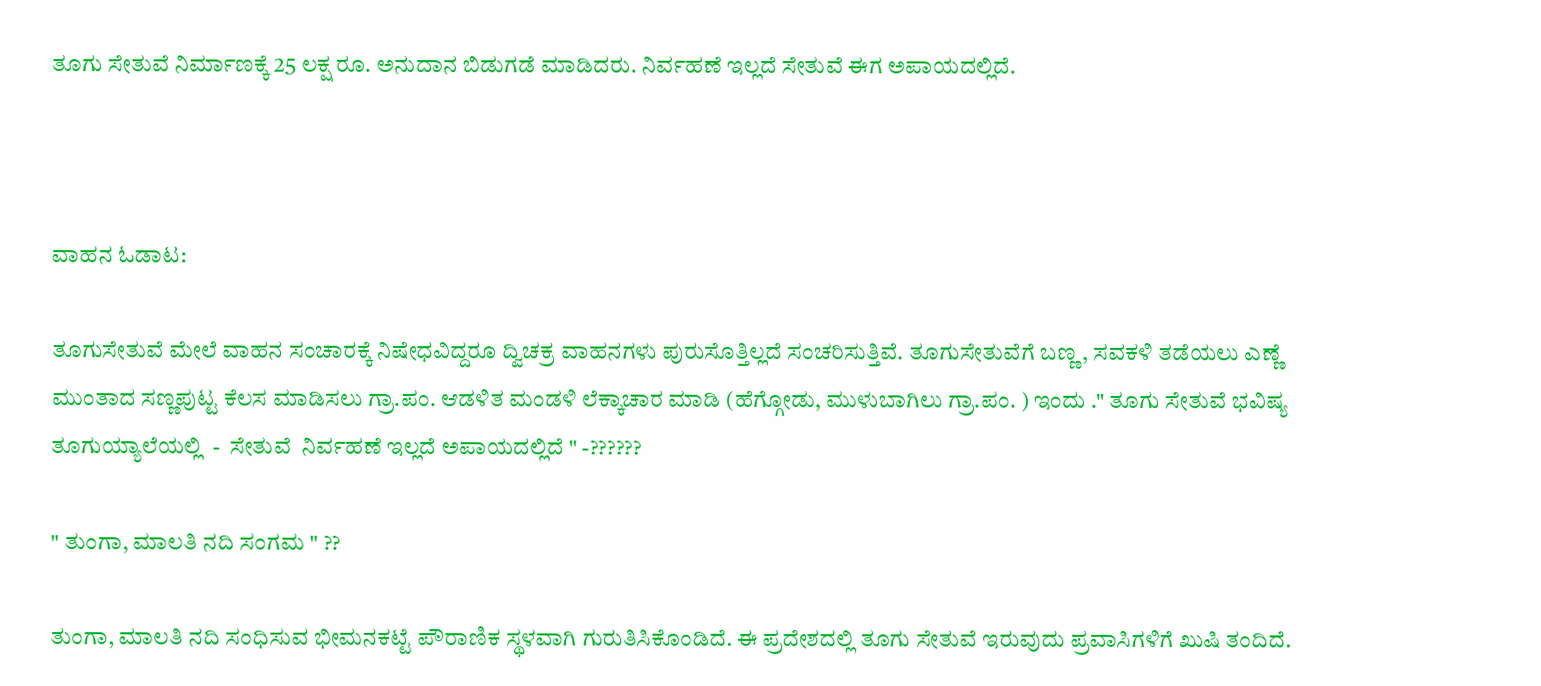ತೂಗು ಸೇತುವೆ ನಿರ್ಮಾಣಕ್ಕೆ 25 ಲಕ್ಷ ರೂ. ಅನುದಾನ ಬಿಡುಗಡೆ ಮಾಡಿದರು. ನಿರ್ವಹಣೆ ಇಲ್ಲದೆ ಸೇತುವೆ ಈಗ ಅಪಾಯದಲ್ಲಿದೆ.



ವಾಹನ ಓಡಾಟ:

ತೂಗುಸೇತುವೆ ಮೇಲೆ ವಾಹನ ಸಂಚಾರಕ್ಕೆ ನಿಷೇಧವಿದ್ದರೂ ದ್ವಿಚಕ್ರ ವಾಹನಗಳು ಪುರುಸೊತ್ತಿಲ್ಲದೆ ಸಂಚರಿಸುತ್ತಿವೆ. ತೂಗುಸೇತುವೆಗೆ ಬಣ್ಣ, ಸವಕಳಿ ತಡೆಯಲು ಎಣ್ಣೆ ಮುಂತಾದ ಸಣ್ಣಪುಟ್ಟ ಕೆಲಸ ಮಾಡಿಸಲು ಗ್ರಾ.ಪಂ. ಆಡಳಿತ ಮಂಡಳಿ ಲೆಕ್ಕಾಚಾರ ಮಾಡಿ (ಹೆಗ್ಗೋಡು, ಮುಳುಬಾಗಿಲು ಗ್ರಾ.ಪಂ. ) ಇಂದು ." ತೂಗು ಸೇತುವೆ ಭವಿಷ್ಯ ತೂಗುಯ್ಯಾಲೆಯಲ್ಲಿ  -  ಸೇತುವೆ  ನಿರ್ವಹಣೆ ಇಲ್ಲದೆ ಅಪಾಯದಲ್ಲಿದೆ " -??????

" ತುಂಗಾ, ಮಾಲತಿ ನದಿ ಸಂಗಮ " ??

ತುಂಗಾ, ಮಾಲತಿ ನದಿ ಸಂಧಿಸುವ ಭೀಮನಕಟ್ಟೆ ಪೌರಾಣಿಕ ಸ್ಥಳವಾಗಿ ಗುರುತಿಸಿಕೊಂಡಿದೆ. ಈ ಪ್ರದೇಶದಲ್ಲಿ ತೂಗು ಸೇತುವೆ ಇರುವುದು ಪ್ರವಾಸಿಗಳಿಗೆ ಖುಷಿ ತಂದಿದೆ.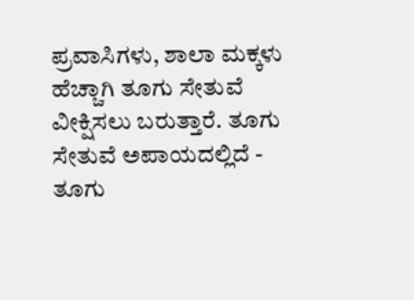ಪ್ರವಾಸಿಗಳು, ಶಾಲಾ ಮಕ್ಕಳು ಹೆಚ್ಚಾಗಿ ತೂಗು ಸೇತುವೆ ವೀಕ್ಷಿಸಲು ಬರುತ್ತಾರೆ. ತೂಗು ಸೇತುವೆ ಅಪಾಯದಲ್ಲಿದೆ - ತೂಗು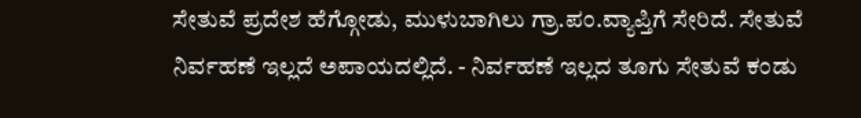ಸೇತುವೆ ಪ್ರದೇಶ ಹೆಗ್ಗೋಡು, ಮುಳುಬಾಗಿಲು ಗ್ರಾ.ಪಂ.ವ್ಯಾಪ್ತಿಗೆ ಸೇರಿದೆ. ಸೇತುವೆ ನಿರ್ವಹಣೆ ಇಲ್ಲದೆ ಅಪಾಯದಲ್ಲಿದೆ. - ನಿರ್ವಹಣೆ ಇಲ್ಲದ ತೂಗು ಸೇತುವೆ ಕಂಡು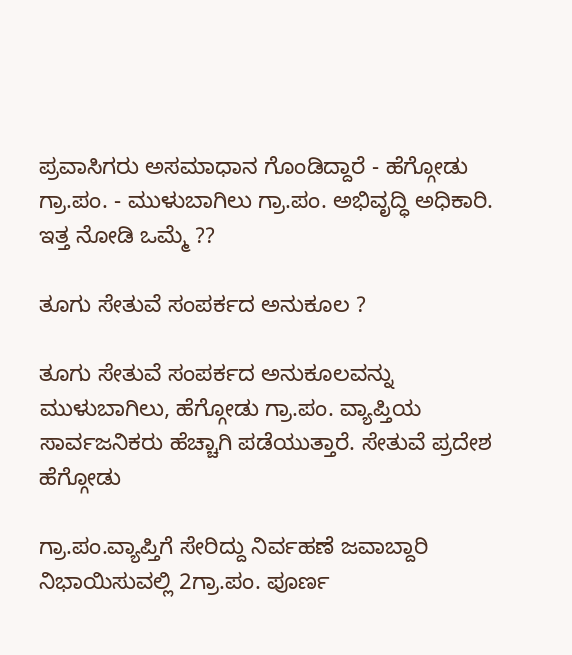ಪ್ರವಾಸಿಗರು ಅಸಮಾಧಾನ ಗೊಂಡಿದ್ದಾರೆ - ಹೆಗ್ಗೋಡು ಗ್ರಾ.ಪಂ. - ಮುಳುಬಾಗಿಲು ಗ್ರಾ.ಪಂ. ಅಭಿವೃದ್ಧಿ ಅಧಿಕಾರಿ. ಇತ್ತ ನೋಡಿ ಒಮ್ಮೆ ??

ತೂಗು ಸೇತುವೆ ಸಂಪರ್ಕದ ಅನುಕೂಲ ?

ತೂಗು ಸೇತುವೆ ಸಂಪರ್ಕದ ಅನುಕೂಲವನ್ನು ಮುಳುಬಾಗಿಲು, ಹೆಗ್ಗೋಡು ಗ್ರಾ.ಪಂ. ವ್ಯಾಪ್ತಿಯ ಸಾರ್ವಜನಿಕರು ಹೆಚ್ಚಾಗಿ ಪಡೆಯುತ್ತಾರೆ. ಸೇತುವೆ ಪ್ರದೇಶ ಹೆಗ್ಗೋಡು

ಗ್ರಾ.ಪಂ.ವ್ಯಾಪ್ತಿಗೆ ಸೇರಿದ್ದು ನಿರ್ವಹಣೆ ಜವಾಬ್ದಾರಿ ನಿಭಾಯಿಸುವಲ್ಲಿ 2ಗ್ರಾ.ಪಂ. ಪೂರ್ಣ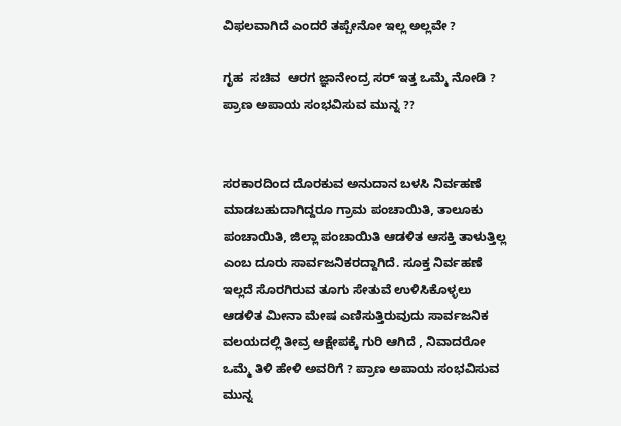ವಿಫಲವಾಗಿದೆ ಎಂದರೆ ತಪ್ಪೇನೋ ಇಲ್ಲ ಅಲ್ಲವೇ ?

ಗೃಹ  ಸಚಿವ  ಆರಗ ಜ್ಞಾನೇಂದ್ರ ಸರ್ ಇತ್ತ ಒಮ್ಮೆ ನೋಡಿ ? ಪ್ರಾಣ ಅಪಾಯ ಸಂಭವಿಸುವ ಮುನ್ನ ??


ಸರಕಾರದಿಂದ ದೊರಕುವ ಅನುದಾನ ಬಳಸಿ ನಿರ್ವಹಣೆ ಮಾಡಬಹುದಾಗಿದ್ದರೂ ಗ್ರಾಮ ಪಂಚಾಯಿತಿ, ತಾಲೂಕು ಪಂಚಾಯಿತಿ, ಜಿಲ್ಲಾ ಪಂಚಾಯಿತಿ ಆಡಳಿತ ಆಸಕ್ತಿ ತಾಳುತ್ತಿಲ್ಲ ಎಂಬ ದೂರು ಸಾರ್ವಜನಿಕರದ್ದಾಗಿದೆ. ಸೂಕ್ತ ನಿರ್ವಹಣೆ ಇಲ್ಲದೆ ಸೊರಗಿರುವ ತೂಗು ಸೇತುವೆ ಉಳಿಸಿಕೊಳ್ಳಲು ಆಡಳಿತ ಮೀನಾ ಮೇಷ ಎಣಿಸುತ್ತಿರುವುದು ಸಾರ್ವಜನಿಕ ವಲಯದಲ್ಲಿ ತೀವ್ರ ಆಕ್ಷೇಪಕ್ಕೆ ಗುರಿ ಆಗಿದೆ , ನಿವಾದರೋ ಒಮ್ಮೆ ತಿಳಿ ಹೇಳಿ ಅವರಿಗೆ ? ಪ್ರಾಣ ಅಪಾಯ ಸಂಭವಿಸುವ ಮುನ್ನ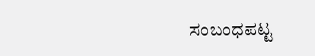ಸಂಬಂಧಪಟ್ಟ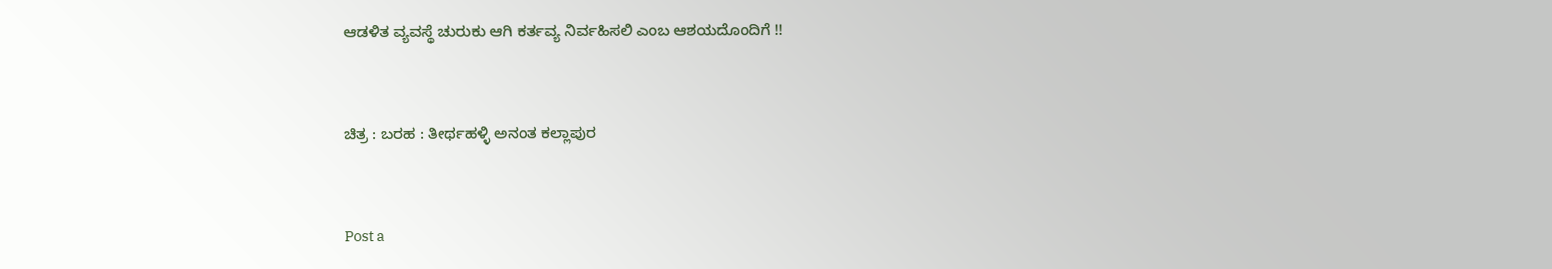ಆಡಳಿತ ವ್ಯವಸ್ಥೆ ಚುರುಕು ಆಗಿ ಕರ್ತವ್ಯ ನಿರ್ವಹಿಸಲಿ ಎಂಬ ಆಶಯದೊಂದಿಗೆ !!


ಚಿತ್ರ : ಬರಹ : ತೀರ್ಥಹಳ್ಳಿ ಅನಂತ ಕಲ್ಲಾಪುರ


Post a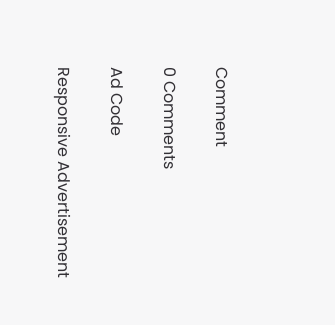Comment

0 Comments

Ad Code

Responsive Advertisement